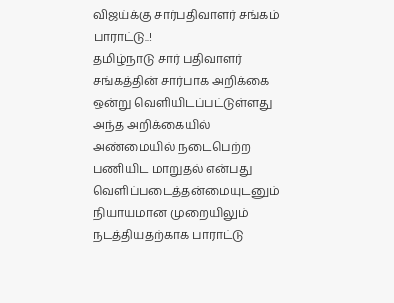விஜய்க்கு சார்பதிவாளர் சங்கம் பாராட்டு..!
தமிழ்நாடு சார் பதிவாளர் சங்கத்தின் சார்பாக அறிக்கை ஒன்று வெளியிடப்பட்டுள்ளது அந்த அறிக்கையில் அண்மையில் நடைபெற்ற பணியிட மாறுதல் என்பது வெளிப்படைத்தன்மையுடனும் நியாயமான முறையிலும் நடத்தியதற்காக பாராட்டு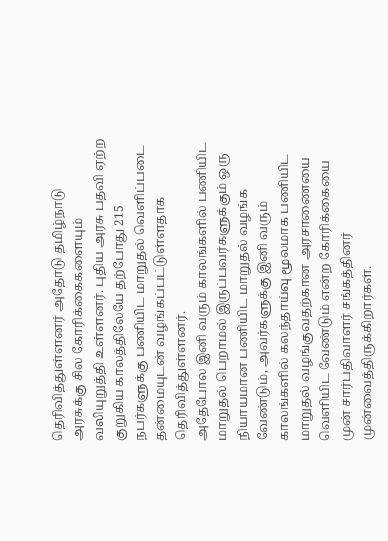தெரிவித்துள்ளனர் அதோடு தமிழ்நாடு அரசுக்கு சில கோரிக்கைகளையும் வலியுறுத்தி உள்ளனர். புதிய அரசு பதவி ஏற்ற குறுகிய காலத்திலேயே தற்போது 215 நபர்களுக்கு பணியிட மாறுதல் வெளிப்படை தன்மையுடன் வழங்கப்பட்டுள்ளதாக தெரிவித்துள்ளனர்.
அதேபோல இனி வரும் காலங்களில் பணியிட மாறுதல் பெறாமல் இருப்பவர்களுக்கும் ஒரு நியாயமான பணியிட மாறுதல் வழங்க வேண்டும், அவர்களுக்கு இனி வரும் காலங்களில் கலந்தாய்வு மூலமாக பணியிட மாறுதல் வழங்குவதற்கான அரசாணையை வெளியிட வேண்டும் என்ற கோரிக்கையை முன் சார்பதிவாளர் சங்கத்தினர் முன்வைத்திருக்கிறார்கள்.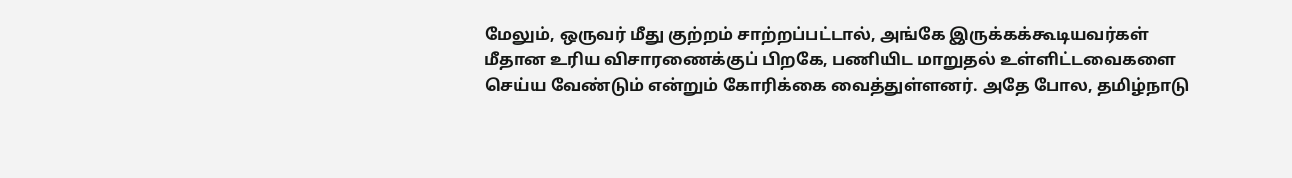மேலும், ஒருவர் மீது குற்றம் சாற்றப்பட்டால், அங்கே இருக்கக்கூடியவர்கள் மீதான உரிய விசாரணைக்குப் பிறகே, பணியிட மாறுதல் உள்ளிட்டவைகளை செய்ய வேண்டும் என்றும் கோரிக்கை வைத்துள்ளனர். அதே போல, தமிழ்நாடு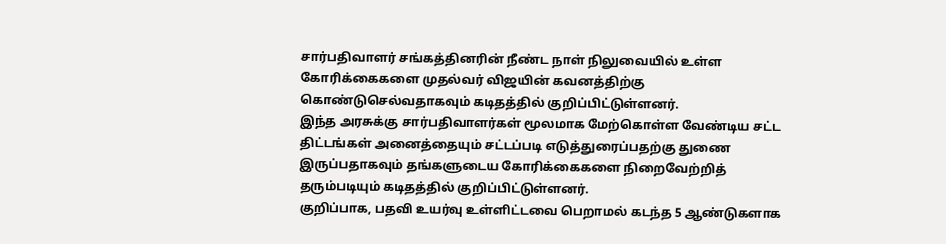சார்பதிவாளர் சங்கத்தினரின் நீண்ட நாள் நிலுவையில் உள்ள கோரிக்கைகளை முதல்வர் விஜயின் கவனத்திற்கு கொண்டுசெல்வதாகவும் கடிதத்தில் குறிப்பிட்டுள்ளனர்.
இந்த அரசுக்கு சார்பதிவாளர்கள் மூலமாக மேற்கொள்ள வேண்டிய சட்ட திட்டங்கள் அனைத்தையும் சட்டப்படி எடுத்துரைப்பதற்கு துணை இருப்பதாகவும் தங்களுடைய கோரிக்கைகளை நிறைவேற்றித் தரும்படியும் கடிதத்தில் குறிப்பிட்டுள்ளனர்.
குறிப்பாக, பதவி உயர்வு உள்ளிட்டவை பெறாமல் கடந்த 5 ஆண்டுகளாக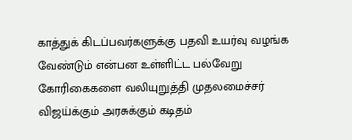காத்துக் கிடப்பவர்களுக்கு பதவி உயர்வு வழங்க வேண்டும் என்பன உள்ளிட்ட பல்வேறு கோரிகைகளை வலியுறுத்தி முதலமைச்சர் விஜய்க்கும் அரசுக்கும் கடிதம்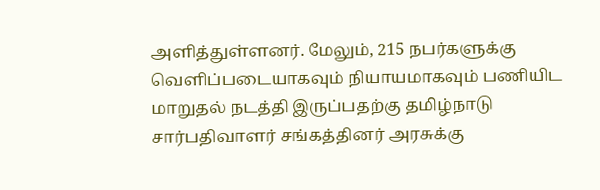அளித்துள்ளனர். மேலும், 215 நபர்களுக்கு வெளிப்படையாகவும் நியாயமாகவும் பணியிட மாறுதல் நடத்தி இருப்பதற்கு தமிழ்நாடு சார்பதிவாளர் சங்கத்தினர் அரசுக்கு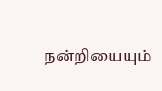நன்றியையும்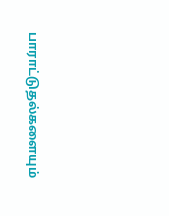பாராட்டுதல்களையும்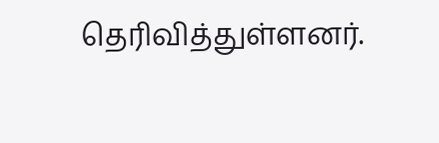தெரிவித்துள்ளனர்.